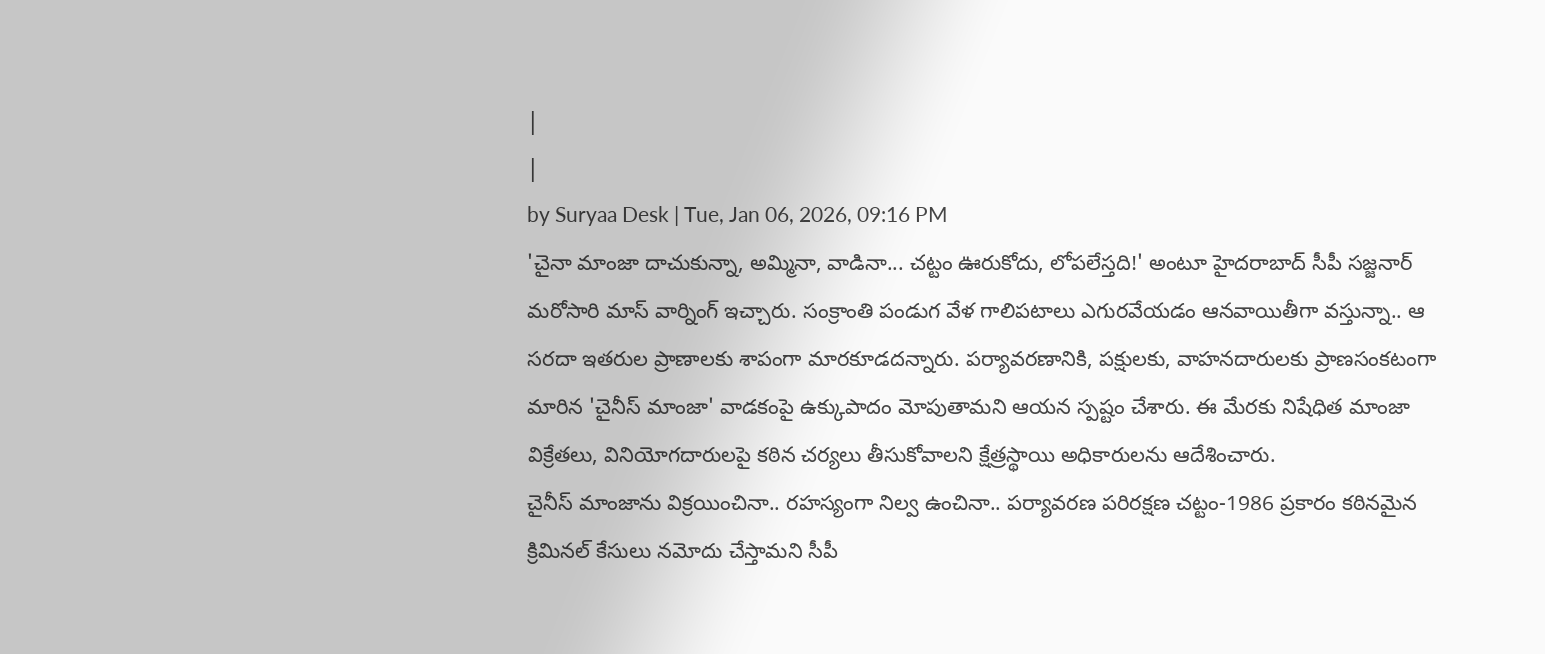|
|
by Suryaa Desk | Tue, Jan 06, 2026, 09:16 PM
'చైనా మాంజా దాచుకున్నా, అమ్మినా, వాడినా... చట్టం ఊరుకోదు, లోపలేస్తది!' అంటూ హైదరాబాద్ సీపీ సజ్జనార్ మరోసారి మాస్ వార్నింగ్ ఇచ్చారు. సంక్రాంతి పండుగ వేళ గాలిపటాలు ఎగురవేయడం ఆనవాయితీగా వస్తున్నా.. ఆ సరదా ఇతరుల ప్రాణాలకు శాపంగా మారకూడదన్నారు. పర్యావరణానికి, పక్షులకు, వాహనదారులకు ప్రాణసంకటంగా మారిన 'చైనీస్ మాంజా' వాడకంపై ఉక్కుపాదం మోపుతామని ఆయన స్పష్టం చేశారు. ఈ మేరకు నిషేధిత మాంజా విక్రేతలు, వినియోగదారులపై కఠిన చర్యలు తీసుకోవాలని క్షేత్రస్థాయి అధికారులను ఆదేశించారు.
చైనీస్ మాంజాను విక్రయించినా.. రహస్యంగా నిల్వ ఉంచినా.. పర్యావరణ పరిరక్షణ చట్టం-1986 ప్రకారం కఠినమైన క్రిమినల్ కేసులు నమోదు చేస్తామని సీపీ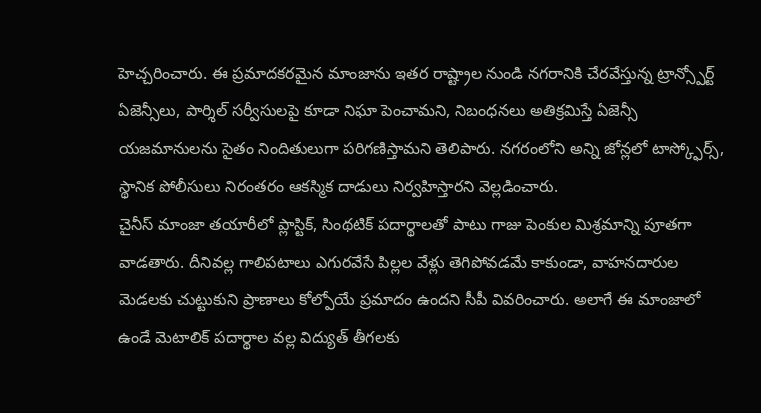హెచ్చరించారు. ఈ ప్రమాదకరమైన మాంజాను ఇతర రాష్ట్రాల నుండి నగరానికి చేరవేస్తున్న ట్రాన్స్పోర్ట్ ఏజెన్సీలు, పార్శిల్ సర్వీసులపై కూడా నిఘా పెంచామని, నిబంధనలు అతిక్రమిస్తే ఏజెన్సీ యజమానులను సైతం నిందితులుగా పరిగణిస్తామని తెలిపారు. నగరంలోని అన్ని జోన్లలో టాస్క్ఫోర్స్, స్థానిక పోలీసులు నిరంతరం ఆకస్మిక దాడులు నిర్వహిస్తారని వెల్లడించారు.
చైనీస్ మాంజా తయారీలో ప్లాస్టిక్, సింథటిక్ పదార్థాలతో పాటు గాజు పెంకుల మిశ్రమాన్ని పూతగా వాడతారు. దీనివల్ల గాలిపటాలు ఎగురవేసే పిల్లల వేళ్లు తెగిపోవడమే కాకుండా, వాహనదారుల మెడలకు చుట్టుకుని ప్రాణాలు కోల్పోయే ప్రమాదం ఉందని సీపీ వివరించారు. అలాగే ఈ మాంజాలో ఉండే మెటాలిక్ పదార్థాల వల్ల విద్యుత్ తీగలకు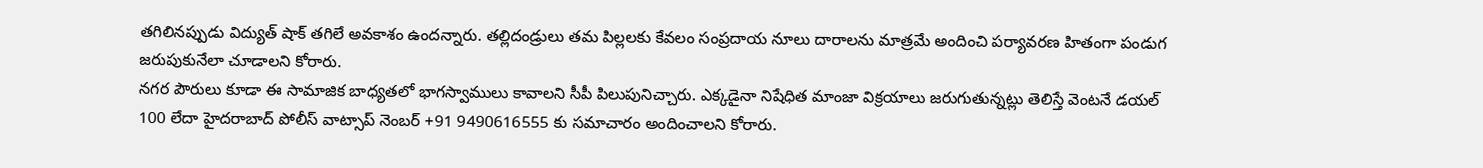తగిలినప్పుడు విద్యుత్ షాక్ తగిలే అవకాశం ఉందన్నారు. తల్లిదండ్రులు తమ పిల్లలకు కేవలం సంప్రదాయ నూలు దారాలను మాత్రమే అందించి పర్యావరణ హితంగా పండుగ జరుపుకునేలా చూడాలని కోరారు.
నగర పౌరులు కూడా ఈ సామాజిక బాధ్యతలో భాగస్వాములు కావాలని సీపీ పిలుపునిచ్చారు. ఎక్కడైనా నిషేధిత మాంజా విక్రయాలు జరుగుతున్నట్లు తెలిస్తే వెంటనే డయల్ 100 లేదా హైదరాబాద్ పోలీస్ వాట్సాప్ నెంబర్ +91 9490616555 కు సమాచారం అందించాలని కోరారు.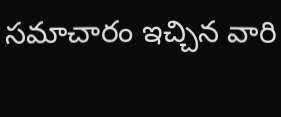సమాచారం ఇచ్చిన వారి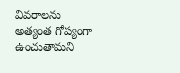వివరాలను అత్యంత గోప్యంగా ఉంచుతామని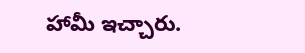హామీ ఇచ్చారు.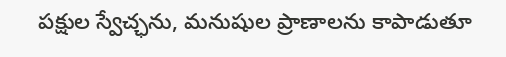పక్షుల స్వేచ్ఛను, మనుషుల ప్రాణాలను కాపాడుతూ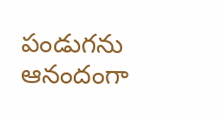పండుగను ఆనందంగా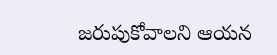జరుపుకోవాలని ఆయన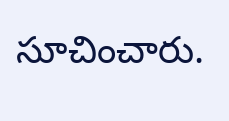సూచించారు.